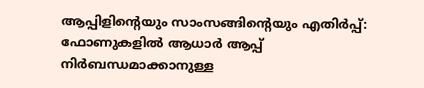ആപ്പിളിന്റെയും സാംസങ്ങിന്റെയും എതിർപ്പ്: ഫോണുകളിൽ ആധാർ ആപ്പ് നിർബന്ധമാക്കാനുള്ള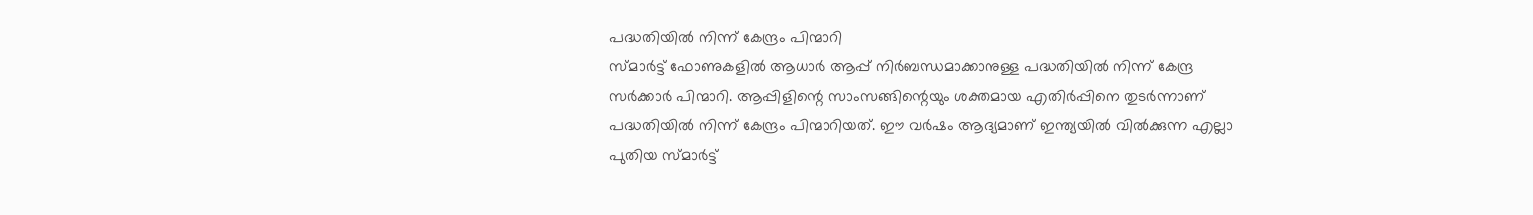പദ്ധതിയിൽ നിന്ന് കേന്ദ്രം പിന്മാറി
സ്മാർട്ട് ഫോണുകളിൽ ആധാർ ആപ്പ് നിർബന്ധമാക്കാനുള്ള പദ്ധതിയിൽ നിന്ന് കേന്ദ്ര സർക്കാർ പിന്മാറി. ആപ്പിളിന്റെ സാംസങ്ങിന്റെയും ശക്തമായ എതിർപ്പിനെ തുടർന്നാണ് പദ്ധതിയിൽ നിന്ന് കേന്ദ്രം പിന്മാറിയത്. ഈ വർഷം ആദ്യമാണ് ഇന്ത്യയിൽ വിൽക്കുന്ന എല്ലാ പുതിയ സ്മാർട്ട്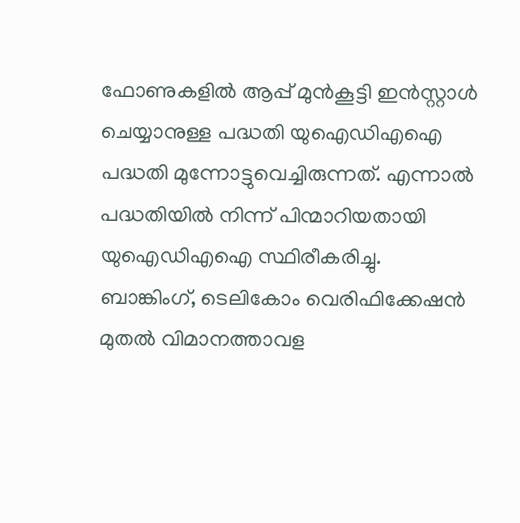ഫോണുകളിൽ ആപ്പ് മുൻകൂട്ടി ഇൻസ്റ്റാൾ ചെയ്യാനുള്ള പദ്ധതി യുഐഡിഎഐ പദ്ധതി മുന്നോട്ടുവെച്ചിരുന്നത്. എന്നാൽ പദ്ധതിയിൽ നിന്ന് പിന്മാറിയതായി യുഐഡിഎഐ സ്ഥിരീകരിച്ചു.
ബാങ്കിംഗ്, ടെലികോം വെരിഫിക്കേഷൻ മുതൽ വിമാനത്താവള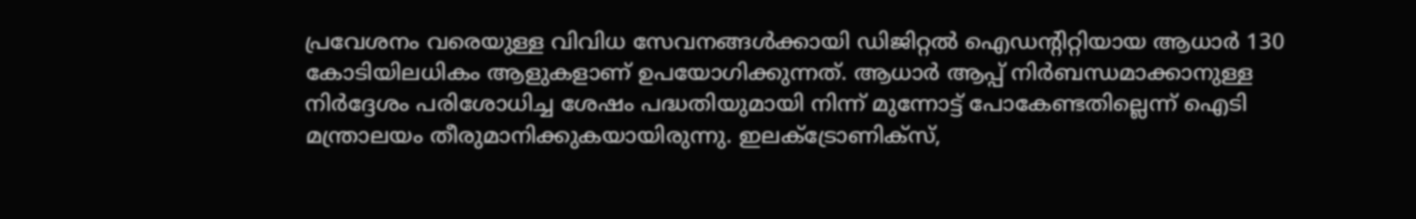പ്രവേശനം വരെയുള്ള വിവിധ സേവനങ്ങൾക്കായി ഡിജിറ്റൽ ഐഡന്റിറ്റിയായ ആധാർ 130 കോടിയിലധികം ആളുകളാണ് ഉപയോഗിക്കുന്നത്. ആധാർ ആപ്പ് നിർബന്ധമാക്കാനുള്ള നിർദ്ദേശം പരിശോധിച്ച ശേഷം പദ്ധതിയുമായി നിന്ന് മുന്നോട്ട് പോകേണ്ടതില്ലെന്ന് ഐടി മന്ത്രാലയം തീരുമാനിക്കുകയായിരുന്നു. ഇലക്ട്രോണിക്സ്,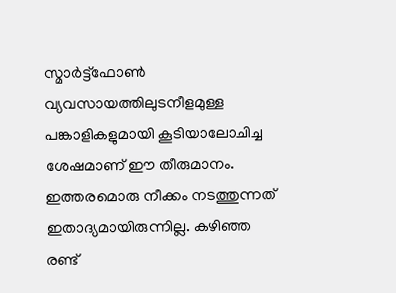സ്മാർട്ട്ഫോൺ വ്യവസായത്തിലുടനീളമുള്ള പങ്കാളികളുമായി കൂടിയാലോചിച്ച ശേഷമാണ് ഈ തീരുമാനം.
ഇത്തരമൊരു നീക്കം നടത്തുന്നത് ഇതാദ്യമായിരുന്നില്ല. കഴിഞ്ഞ രണ്ട്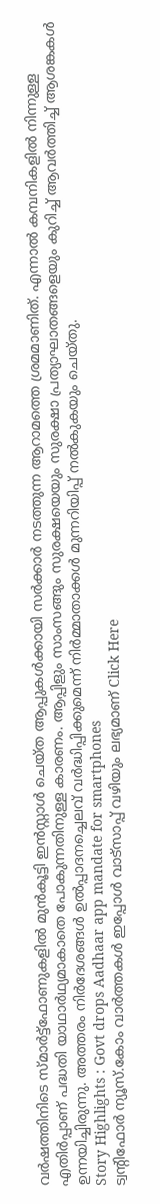വർഷത്തിനിടെ സ്മാർട്ട്ഫോണുകളിൽ മുൻകൂട്ടി ഇൻസ്റ്റാൾ ചെയ്ത ആപ്പുകൾക്കായി സർക്കാർ നടത്തുന്ന ആറാമത്തെ ശ്രമമാണിത്. എന്നാൽ കമ്പനികളിൽ നിന്നുള്ള എതിർപ്പാണ് പദ്ധതി യാഥാർഥ്യമാകാതെ പോകുന്നതിനുള്ള കാരണം. ആപ്പിളും സാംസങ്ങും സുരക്ഷയെയും സുരക്ഷാ പ്രത്യാഘാതങ്ങളെയും കുറിച്ച് ആവർത്തിച്ച് ആശങ്കകൾ ഉന്നയിച്ചിരുന്നു. അത്തരം നിർദേശങ്ങൾ ഉൽപ്പാദനച്ചെലവ് വർദ്ധിപ്പിക്കുമെന്ന് നിർമ്മാതാക്കൾ മുന്നറിയിപ്പ് നൽകുകയും ചെയ്തു.
Story Highlights : Govt drops Aadhaar app mandate for smartphones
ട്വന്റിഫോർ ന്യൂസ്.കോം വാർത്തകൾ ഇപ്പോൾ വാട്സാപ്പ് വഴിയും ലഭ്യമാണ് Click Here